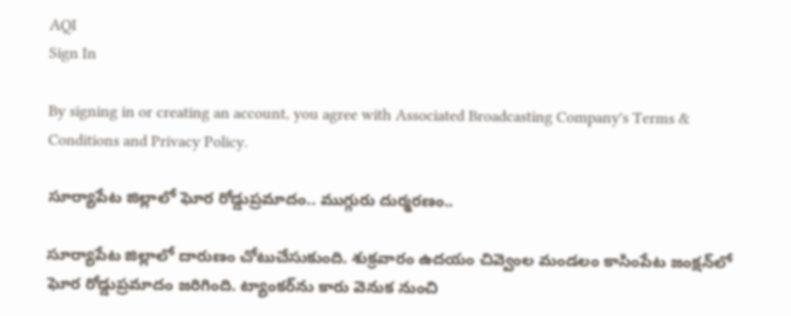AQI
Sign In

By signing in or creating an account, you agree with Associated Broadcasting Company's Terms & Conditions and Privacy Policy.

సూర్యాపేట జిల్లాలో ఘోర రోడ్డుప్రమాదం.. ముగ్గురు దుర్మరణం..

సూర్యాపేట జిల్లాలో దారుణం చోటుచేసుకుంది. శుక్రవారం ఉదయం చివ్వెంల మండలం కాసింపేట జంక్షన్‌లో ఘోర రోడ్డుప్రమాదం జరిగింది. ట్యాంకర్‌ను కారు వెనుక నుంచి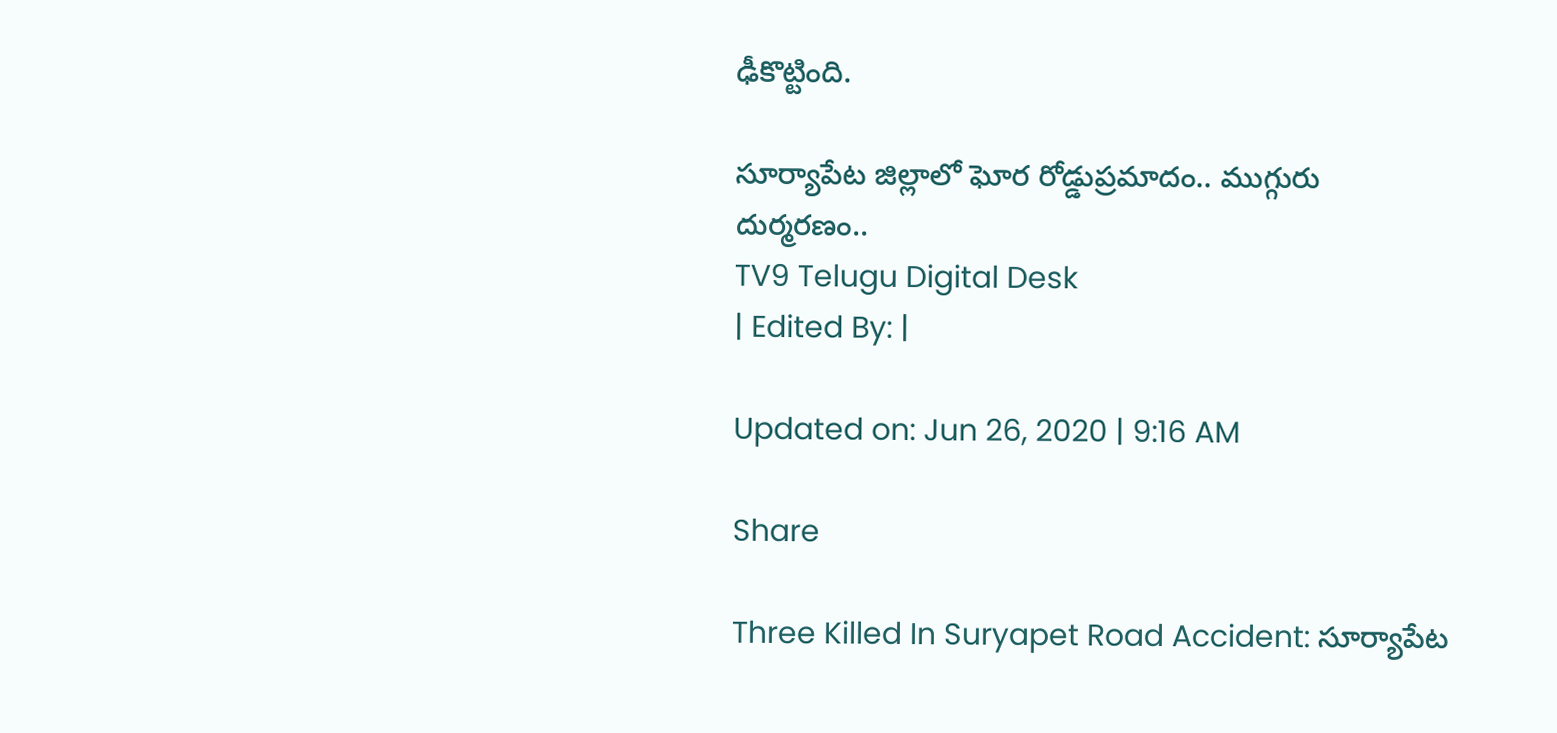ఢీకొట్టింది.

సూర్యాపేట జిల్లాలో ఘోర రోడ్డుప్రమాదం.. ముగ్గురు దుర్మరణం..
TV9 Telugu Digital Desk
| Edited By: |

Updated on: Jun 26, 2020 | 9:16 AM

Share

Three Killed In Suryapet Road Accident: సూర్యాపేట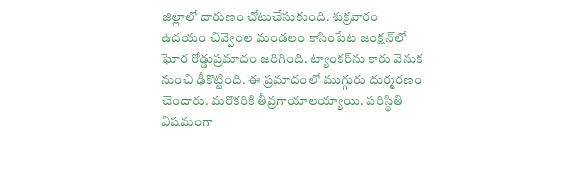జిల్లాలో దారుణం చోటుచేసుకుంది. శుక్రవారం ఉదయం చివ్వెంల మండలం కాసింపేట జంక్షన్‌లో ఘోర రోడ్డుప్రమాదం జరిగింది. ట్యాంకర్‌ను కారు వెనుక నుంచి ఢీకొట్టింది. ఈ ప్రమాదంలో ముగ్గురు దుర్మరణం చెందారు. మరొకరికి తీవ్రగాయాలయ్యాయి. పరిస్థితి విషమంగా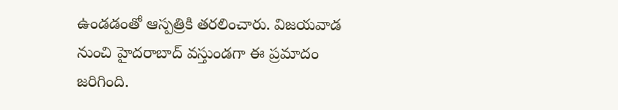ఉండడంతో ఆస్పత్రికి తరలించారు. విజయవాడ నుంచి హైదరాబాద్‌ వస్తుండగా ఈ ప్రమాదం జరిగింది.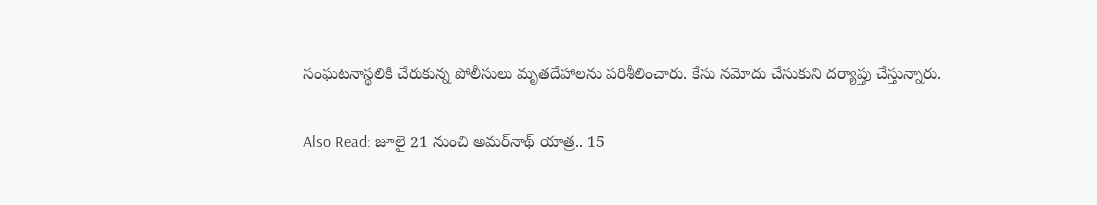సంఘటనాస్థలికి చేరుకున్న పోలీసులు మృతదేహాలను పరిశీలించారు. కేసు నమోదు చేసుకుని దర్యాప్తు చేస్తున్నారు.

Also Read: జూలై 21 నుంచి అమర్‌నాథ్‌ యాత్ర.. 15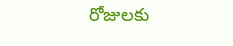రోజులకు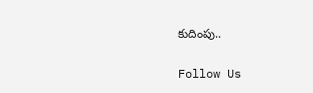కుదింపు..

Follow Us